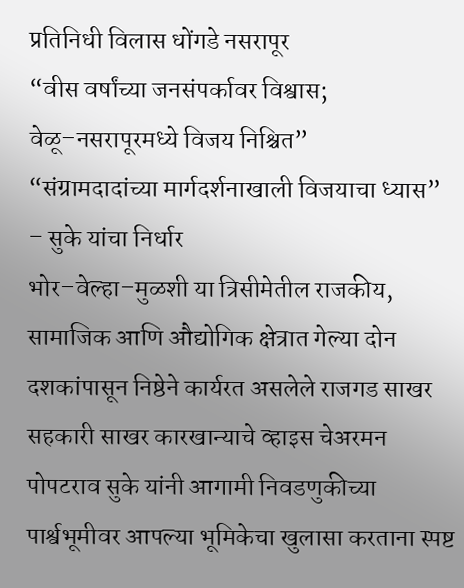प्रतिनिधी विलास धोंगडे नसरापूर
“वीस वर्षांच्या जनसंपर्कावर विश्वास; वेळू–नसरापूरमध्ये विजय निश्चित”
“संग्रामदादांच्या मार्गदर्शनाखाली विजयाचा ध्यास” – सुके यांचा निर्धार
भोर–वेल्हा–मुळशी या त्रिसीमेतील राजकीय, सामाजिक आणि औद्योगिक क्षेत्रात गेल्या दोन दशकांपासून निष्ठेने कार्यरत असलेले राजगड साखर सहकारी साखर कारखान्याचे व्हाइस चेअरमन पोपटराव सुके यांनी आगामी निवडणुकीच्या पार्श्वभूमीवर आपल्या भूमिकेचा खुलासा करताना स्पष्ट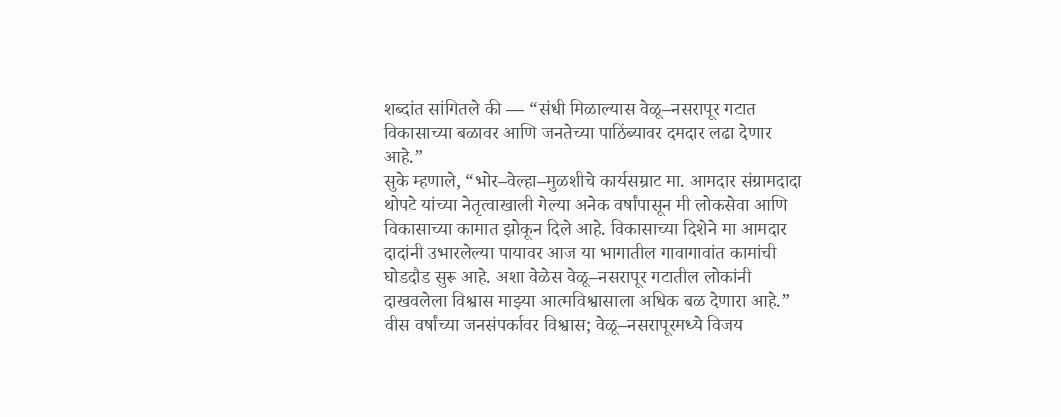शब्दांत सांगितले की — “संधी मिळाल्यास वेळू–नसरापूर गटात विकासाच्या बळावर आणि जनतेच्या पाठिंब्यावर दमदार लढा देणार आहे.”
सुके म्हणाले, “भोर–वेल्हा–मुळशीचे कार्यसम्राट मा. आमदार संग्रामदादा थोपटे यांच्या नेतृत्वाखाली गेल्या अनेक वर्षांपासून मी लोकसेवा आणि विकासाच्या कामात झोकून दिले आहे. विकासाच्या दिशेने मा आमदार दादांनी उभारलेल्या पायावर आज या भागातील गावागावांत कामांची घोडदौड सुरू आहे. अशा वेळेस वेळू–नसरापूर गटातील लोकांनी दाखवलेला विश्वास माझ्या आत्मविश्वासाला अधिक बळ देणारा आहे.”
वीस वर्षांच्या जनसंपर्कावर विश्वास; वेळू–नसरापूरमध्ये विजय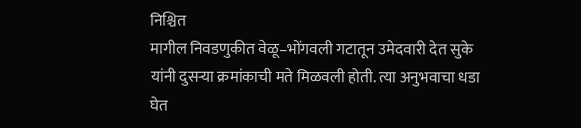निश्चित
मागील निवडणुकीत वेळू–भोंगवली गटातून उमेदवारी देत सुके यांनी दुसऱ्या क्रमांकाची मते मिळवली होती. त्या अनुभवाचा धडा घेत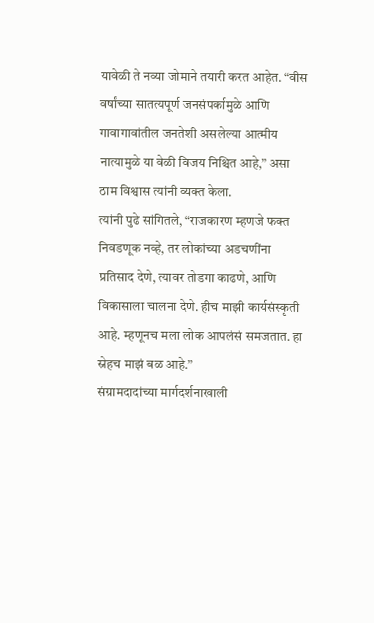यावेळी ते नव्या जोमाने तयारी करत आहेत. “वीस वर्षांच्या सातत्यपूर्ण जनसंपर्कामुळे आणि गावागावांतील जनतेशी असलेल्या आत्मीय नात्यामुळे या वेळी विजय निश्चित आहे,” असा ठाम विश्वास त्यांनी व्यक्त केला.
त्यांनी पुढे सांगितले, “राजकारण म्हणजे फक्त निवडणूक नव्हे, तर लोकांच्या अडचणींना प्रतिसाद देणे, त्यावर तोडगा काढणे, आणि विकासाला चालना देणे. हीच माझी कार्यसंस्कृती आहे. म्हणूनच मला लोक आपलंसं समजतात. हा स्नेहच माझं बळ आहे.”
संग्रामदादांच्या मार्गदर्शनाखाली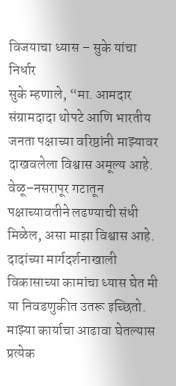विजयाचा ध्यास – सुके यांचा निर्धार
सुके म्हणाले, “मा. आमदार संग्रामदादा थोपटे आणि भारतीय जनता पक्षाच्या वरिष्ठांनी माझ्यावर दाखवलेला विश्वास अमूल्य आहे. वेळू–नसरापूर गटातून पक्षाच्यावतीने लढण्याची संधी मिळेल, असा माझा विश्वास आहे. दादांच्या मार्गदर्शनाखाली विकासाच्या कामांचा ध्यास घेत मी या निवडणुकीत उतरू इच्छितो. माझ्या कार्याचा आढावा घेतल्यास प्रत्येक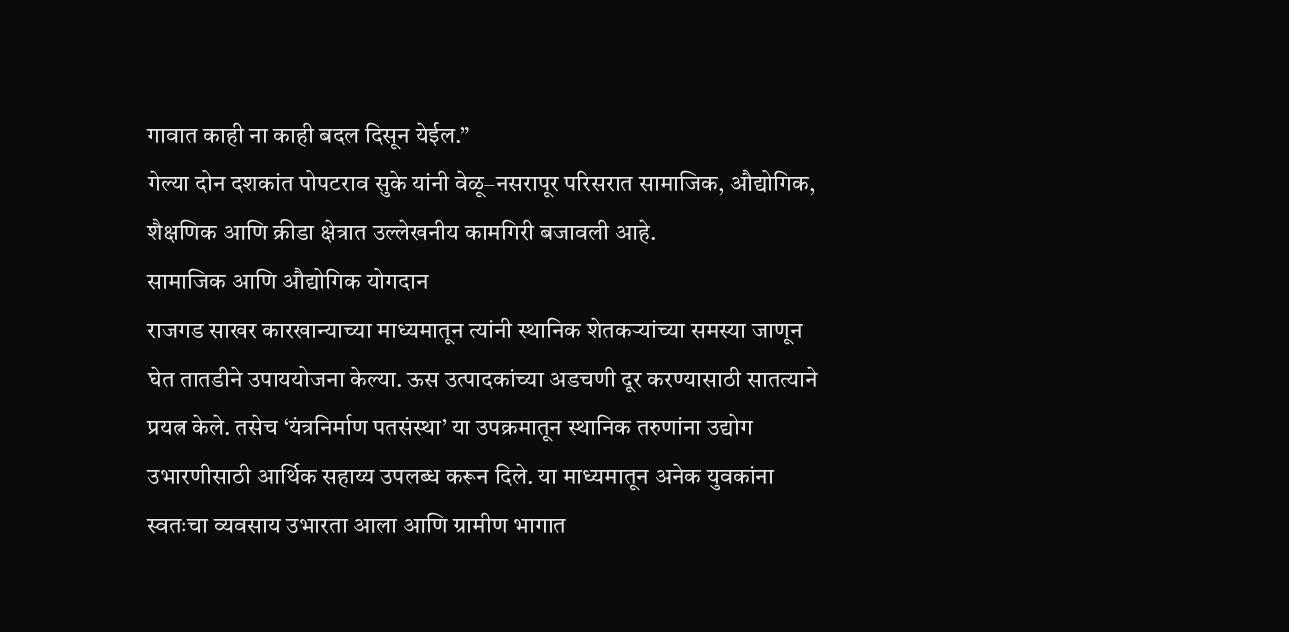गावात काही ना काही बदल दिसून येईल.”
गेल्या दोन दशकांत पोपटराव सुके यांनी वेळू–नसरापूर परिसरात सामाजिक, औद्योगिक, शैक्षणिक आणि क्रीडा क्षेत्रात उल्लेखनीय कामगिरी बजावली आहे.
सामाजिक आणि औद्योगिक योगदान
राजगड साखर कारखान्याच्या माध्यमातून त्यांनी स्थानिक शेतकऱ्यांच्या समस्या जाणून घेत तातडीने उपाययोजना केल्या. ऊस उत्पादकांच्या अडचणी दूर करण्यासाठी सातत्याने प्रयत्न केले. तसेच ‘यंत्रनिर्माण पतसंस्था’ या उपक्रमातून स्थानिक तरुणांना उद्योग उभारणीसाठी आर्थिक सहाय्य उपलब्ध करून दिले. या माध्यमातून अनेक युवकांना स्वतःचा व्यवसाय उभारता आला आणि ग्रामीण भागात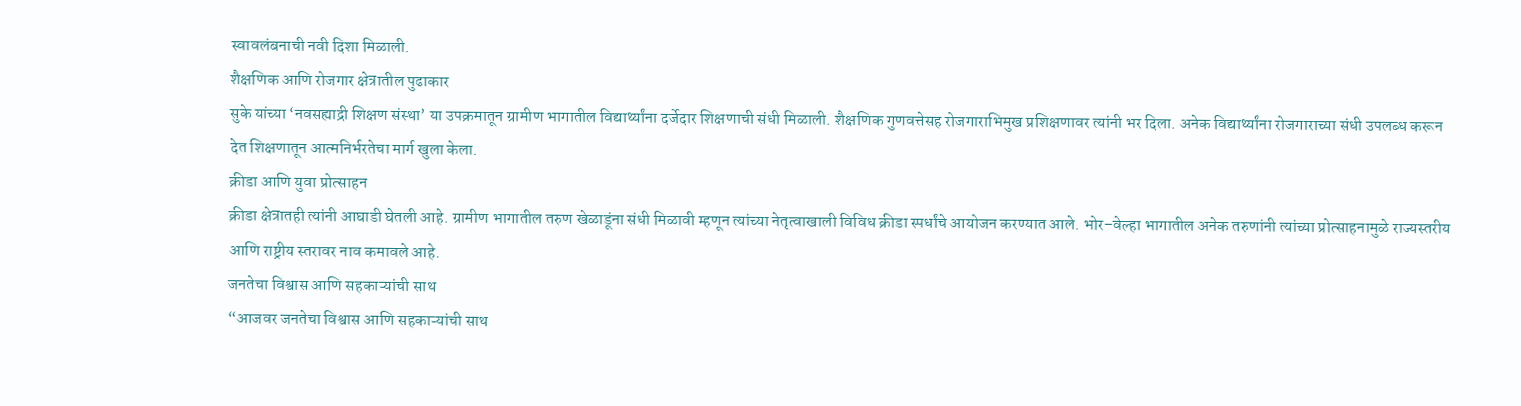स्वावलंबनाची नवी दिशा मिळाली.
शैक्षणिक आणि रोजगार क्षेत्रातील पुढाकार
सुके यांच्या ‘नवसह्याद्री शिक्षण संस्था’ या उपक्रमातून ग्रामीण भागातील विद्यार्थ्यांना दर्जेदार शिक्षणाची संधी मिळाली. शैक्षणिक गुणवत्तेसह रोजगाराभिमुख प्रशिक्षणावर त्यांनी भर दिला. अनेक विद्यार्थ्यांना रोजगाराच्या संधी उपलब्ध करून देत शिक्षणातून आत्मनिर्भरतेचा मार्ग खुला केला.
क्रीडा आणि युवा प्रोत्साहन
क्रीडा क्षेत्रातही त्यांनी आघाडी घेतली आहे. ग्रामीण भागातील तरुण खेळाडूंना संधी मिळावी म्हणून त्यांच्या नेतृत्वाखाली विविध क्रीडा स्पर्धांचे आयोजन करण्यात आले. भोर–वेल्हा भागातील अनेक तरुणांनी त्यांच्या प्रोत्साहनामुळे राज्यस्तरीय आणि राष्ट्रीय स्तरावर नाव कमावले आहे.
जनतेचा विश्वास आणि सहकाऱ्यांची साथ
“आजवर जनतेचा विश्वास आणि सहकाऱ्यांची साथ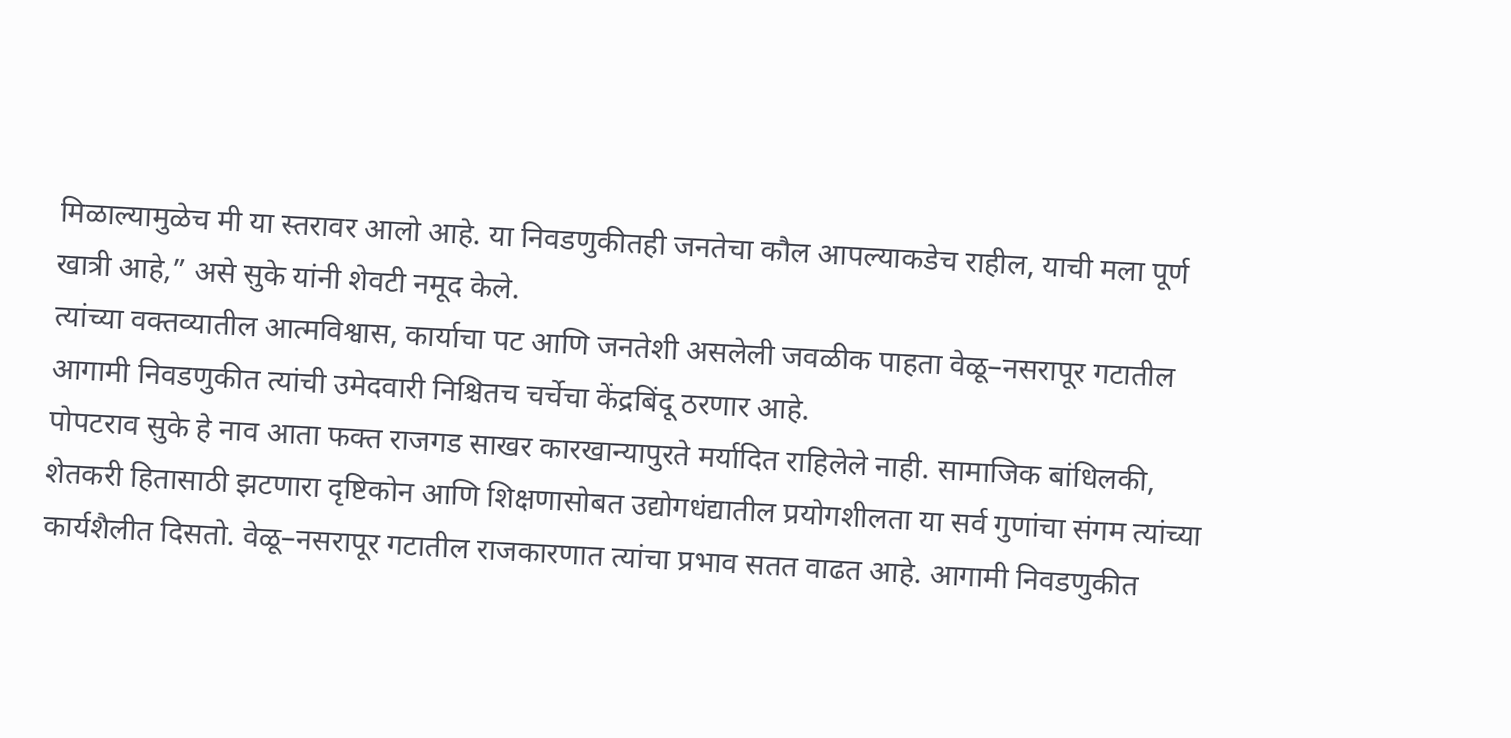मिळाल्यामुळेच मी या स्तरावर आलो आहे. या निवडणुकीतही जनतेचा कौल आपल्याकडेच राहील, याची मला पूर्ण खात्री आहे,” असे सुके यांनी शेवटी नमूद केले.
त्यांच्या वक्तव्यातील आत्मविश्वास, कार्याचा पट आणि जनतेशी असलेली जवळीक पाहता वेळू–नसरापूर गटातील आगामी निवडणुकीत त्यांची उमेदवारी निश्चितच चर्चेचा केंद्रबिंदू ठरणार आहे.
पोपटराव सुके हे नाव आता फक्त राजगड साखर कारखान्यापुरते मर्यादित राहिलेले नाही. सामाजिक बांधिलकी, शेतकरी हितासाठी झटणारा दृष्टिकोन आणि शिक्षणासोबत उद्योगधंद्यातील प्रयोगशीलता या सर्व गुणांचा संगम त्यांच्या कार्यशैलीत दिसतो. वेळू–नसरापूर गटातील राजकारणात त्यांचा प्रभाव सतत वाढत आहे. आगामी निवडणुकीत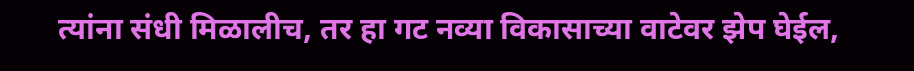त्यांना संधी मिळालीच, तर हा गट नव्या विकासाच्या वाटेवर झेप घेईल,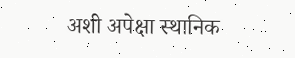अशी अपेक्षा स्थानिक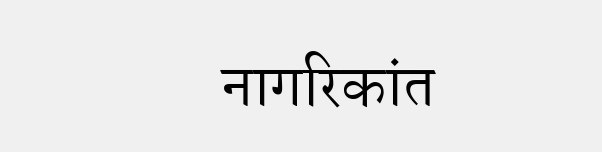नागरिकांत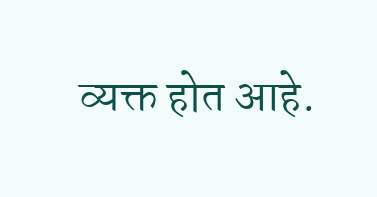व्यक्त होत आहे.